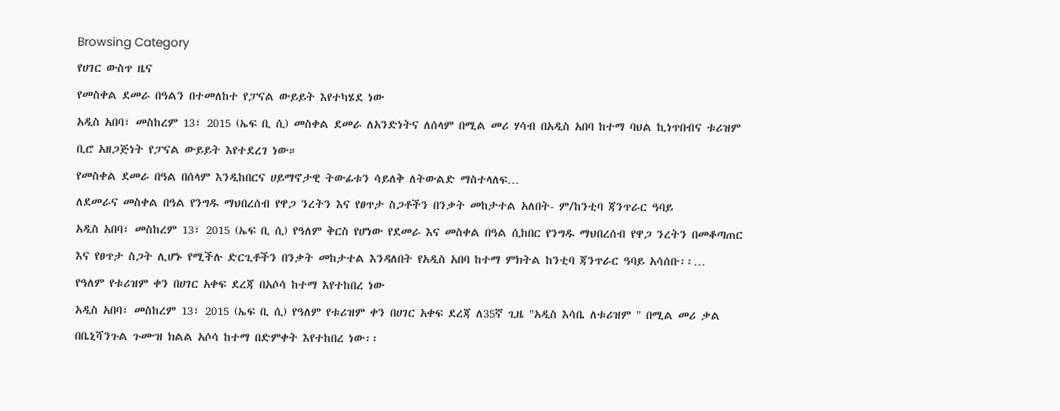Browsing Category
የሀገር ውስጥ ዜና
የመስቀል ደመራ በዓልን በተመለከተ የፓናል ውይይት እየተካሄደ ነው
አዲስ አበባ፣ መስከረም 13፣ 2015 (ኤፍ ቢ ሲ) መስቀል ደመራ ለአንድነትና ለሰላም በሚል መሪ ሃሳብ በአዲስ አበባ ከተማ ባህል ኪነጥበብና ቱሪዝም ቢሮ አዘጋጅነት የፓናል ውይይት እየተደረገ ነው።
የመስቀል ደመራ በዓል በሰላም እንዲከበርና ሀይማኖታዊ ትውፊቱን ሳይለቅ ለትውልድ ማስተላለፍ…
ለደመራና መስቀል በዓል የንግዱ ማህበረሰብ የዋጋ ንረትን እና የፀጥታ ስጋቶችን በንቃት መከታተል አለበት- ም/ከንቲባ ጃንጥራር ዓባይ
አዲስ አበባ፣ መስከረም 13፣ 2015 (ኤፍ ቢ ሲ) የዓለም ቅርስ የሆነው የደመራ እና መስቀል በዓል ሲከበር የንግዱ ማህበረሰብ የዋጋ ንረትን በመቆጣጠር እና የፀጥታ ስጋት ሊሆኑ የሚችሉ ድርጊቶችን በንቃት መከታተል እንዳለበት የአዲስ አበባ ከተማ ምክትል ከንቲባ ጃንጥራር ዓባይ አሳሰቡ፡፡…
የዓለም የቱሪዝም ቀን በሀገር አቀፍ ደረጃ በአሶሳ ከተማ እየተከበረ ነው
አዲስ አበባ፣ መስከረም 13፣ 2015 (ኤፍ ቢ ሲ) የዓለም የቱሪዝም ቀን በሀገር አቀፍ ደረጃ ለ35ኛ ጊዜ "አዲስ እሳቤ ለቱሪዝም " በሚል መሪ ቃል በቤኒሻንጉል ጉሙዝ ክልል አሶሳ ከተማ በድምቀት እየተከበረ ነው፡፡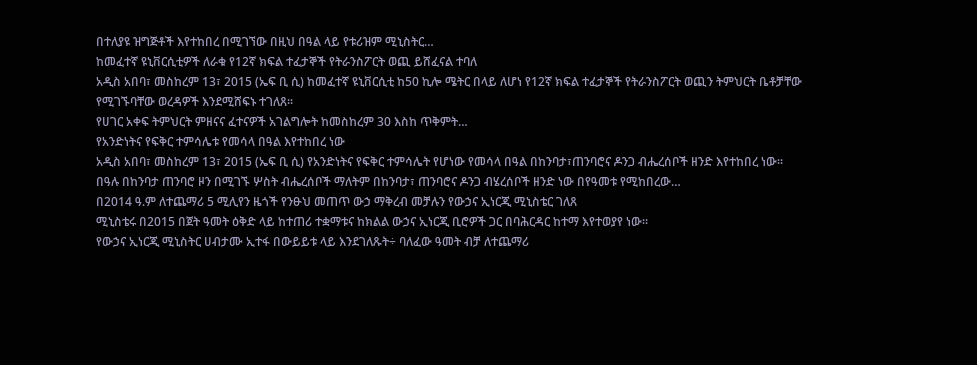በተለያዩ ዝግጅቶች እየተከበረ በሚገኘው በዚህ በዓል ላይ የቱሪዝም ሚኒስትር…
ከመፈተኛ ዩኒቨርሲቲዎች ለራቁ የ12ኛ ክፍል ተፈታኞች የትራንስፖርት ወጪ ይሸፈናል ተባለ
አዲስ አበባ፣ መስከረም 13፣ 2015 (ኤፍ ቢ ሲ) ከመፈተኛ ዩኒቨርሲቲ ከ50 ኪሎ ሜትር በላይ ለሆነ የ12ኛ ክፍል ተፈታኞች የትራንስፖርት ወጪን ትምህርት ቤቶቻቸው የሚገኙባቸው ወረዳዎች እንደሚሸፍኑ ተገለጸ፡፡
የሀገር አቀፍ ትምህርት ምዘናና ፈተናዎች አገልግሎት ከመስከረም 30 እስከ ጥቅምት…
የአንድነትና የፍቅር ተምሳሌቱ የመሳላ በዓል እየተከበረ ነው
አዲስ አበባ፣ መስከረም 13፣ 2015 (ኤፍ ቢ ሲ) የአንድነትና የፍቅር ተምሳሌት የሆነው የመሳላ በዓል በከንባታ፣ጠንባሮና ዶንጋ ብሔረሰቦች ዘንድ እየተከበረ ነው፡፡
በዓሉ በከንባታ ጠንባሮ ዞን በሚገኙ ሦስት ብሔረሰቦች ማለትም በከንባታ፣ ጠንባሮና ዶንጋ ብሄረሰቦች ዘንድ ነው በየዓመቱ የሚከበረው…
በ2014 ዓ.ም ለተጨማሪ 5 ሚሊየን ዜጎች የንፁህ መጠጥ ውኃ ማቅረብ መቻሉን የውኃና ኢነርጂ ሚኒስቴር ገለጸ
ሚኒስቴሩ በ2015 በጀት ዓመት ዕቅድ ላይ ከተጠሪ ተቋማቱና ከክልል ውኃና ኢነርጂ ቢሮዎች ጋር በባሕርዳር ከተማ እየተወያየ ነው፡፡
የውኃና ኢነርጂ ሚኒስትር ሀብታሙ ኢተፋ በውይይቱ ላይ እንደገለጹት÷ ባለፈው ዓመት ብቻ ለተጨማሪ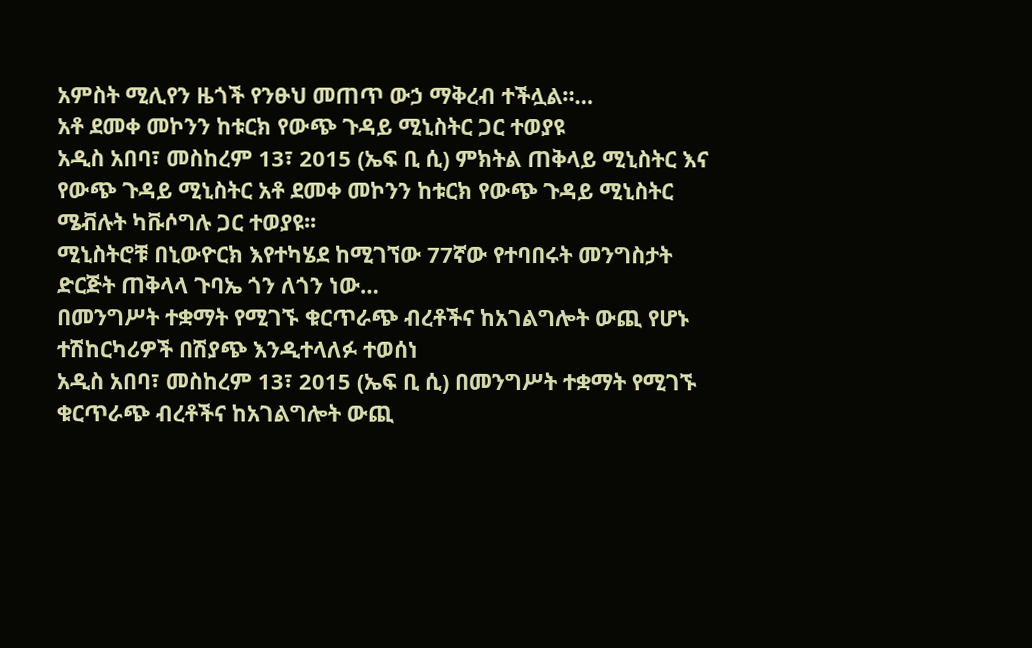አምስት ሚሊየን ዜጎች የንፁህ መጠጥ ውኃ ማቅረብ ተችሏል።…
አቶ ደመቀ መኮንን ከቱርክ የውጭ ጉዳይ ሚኒስትር ጋር ተወያዩ
አዲስ አበባ፣ መስከረም 13፣ 2015 (ኤፍ ቢ ሲ) ምክትል ጠቅላይ ሚኒስትር እና የውጭ ጉዳይ ሚኒስትር አቶ ደመቀ መኮንን ከቱርክ የውጭ ጉዳይ ሚኒስትር ሜቭሉት ካቩሶግሉ ጋር ተወያዩ፡፡
ሚኒስትሮቹ በኒውዮርክ እየተካሄደ ከሚገኘው 77ኛው የተባበሩት መንግስታት ድርጅት ጠቅላላ ጉባኤ ጎን ለጎን ነው…
በመንግሥት ተቋማት የሚገኙ ቁርጥራጭ ብረቶችና ከአገልግሎት ውጪ የሆኑ ተሽከርካሪዎች በሽያጭ እንዲተላለፉ ተወሰነ
አዲስ አበባ፣ መስከረም 13፣ 2015 (ኤፍ ቢ ሲ) በመንግሥት ተቋማት የሚገኙ ቁርጥራጭ ብረቶችና ከአገልግሎት ውጪ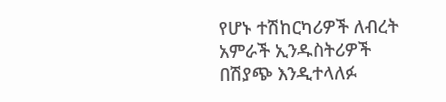የሆኑ ተሽከርካሪዎች ለብረት አምራች ኢንዱስትሪዎች በሽያጭ እንዲተላለፉ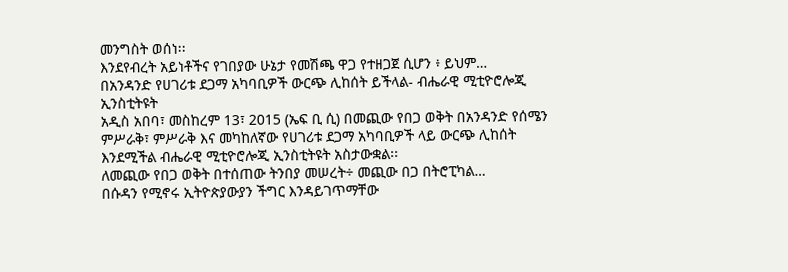መንግስት ወሰነ፡፡
እንደየብረት አይነቶችና የገበያው ሁኔታ የመሽጫ ዋጋ የተዘጋጀ ሲሆን ፥ ይህም…
በአንዳንድ የሀገሪቱ ደጋማ አካባቢዎች ውርጭ ሊከሰት ይችላል- ብሔራዊ ሚቲዮሮሎጂ ኢንስቲትዩት
አዲስ አበባ፣ መስከረም 13፣ 2015 (ኤፍ ቢ ሲ) በመጪው የበጋ ወቅት በአንዳንድ የሰሜን ምሥራቅ፣ ምሥራቅ እና መካከለኛው የሀገሪቱ ደጋማ አካባቢዎች ላይ ውርጭ ሊከሰት እንደሚችል ብሔራዊ ሚቲዮሮሎጂ ኢንስቲትዩት አስታውቋል፡፡
ለመጪው የበጋ ወቅት በተሰጠው ትንበያ መሠረት÷ መጪው በጋ በትሮፒካል…
በሱዳን የሚኖሩ ኢትዮጵያውያን ችግር እንዳይገጥማቸው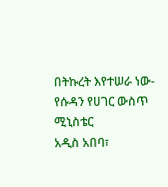በትኩረት እየተሠራ ነው- የሱዳን የሀገር ውስጥ ሚኒስቴር
አዲስ አበባ፣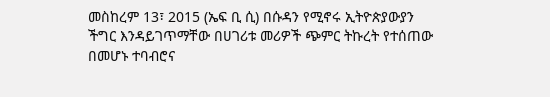መስከረም 13፣ 2015 (ኤፍ ቢ ሲ) በሱዳን የሚኖሩ ኢትዮጵያውያን ችግር እንዳይገጥማቸው በሀገሪቱ መሪዎች ጭምር ትኩረት የተሰጠው በመሆኑ ተባብሮና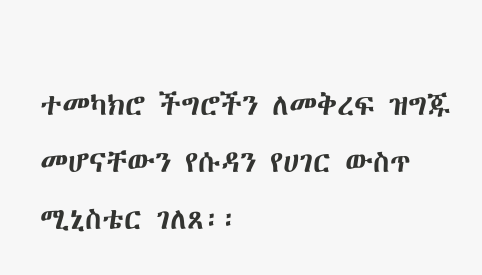ተመካክሮ ችግሮችን ለመቅረፍ ዝግጁ መሆናቸውን የሱዳን የሀገር ውስጥ ሚኒስቴር ገለጸ፡፡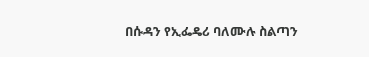በሱዳን የኢፌዴሪ ባለሙሉ ስልጣን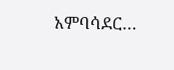አምባሳደር…